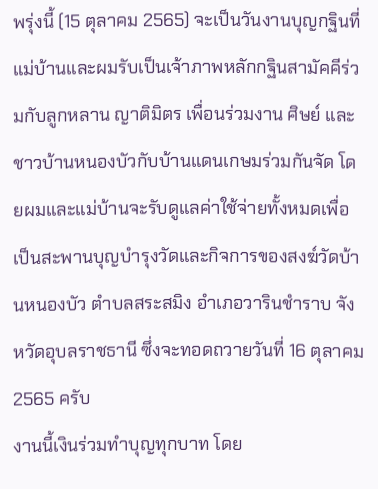พรุ่งนี้ (15 ตุลาคม 2565) จะเป็นวันงานบุญกฐินที่แม่บ้านและผมรับเป็นเจ้าภาพหลักกฐินสามัคคีร่วมกับลูกหลาน ญาติมิตร เพื่อนร่วมงาน ศิษย์ และชาวบ้านหนองบัวกับบ้านแดนเกษมร่วมกันจัด โดยผมและแม่บ้านจะรับดูแลค่าใช้จ่ายทั้งหมดเพื่อเป็นสะพานบุญบำรุงวัดและกิจการของสงฆ์วัดบ้านหนองบัว ตำบลสระสมิง อำเภอวารินชำราบ จังหวัดอุบลราชธานี ซึ่งจะทอดถวายวันที่ 16 ตุลาคม 2565 ครับ
งานนี้เงินร่วมทำบุญทุกบาท โดย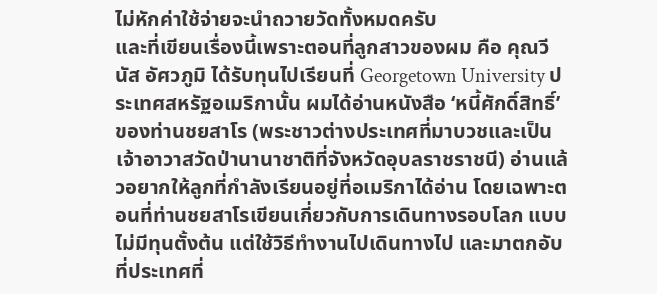ไม่หักค่าใช้จ่ายจะนำถวายวัดทั้งหมดครับ
และที่เขียนเรื่องนี้เพราะตอนที่ลูกสาวของผม คือ คุณวีนัส อัศวภูมิ ได้รับทุนไปเรียนที่ Georgetown University ประเทศสหรัฐอเมริกานั้น ผมได้อ่านหนังสือ ‘หนี้ศักดิ์สิทธิ์’ ของท่านชยสาโร (พระชาวต่างประเทศที่มาบวชและเป็นเจ้าอาวาสวัดป่านานาชาติที่จังหวัดอุบลราชราชนี) อ่านแล้วอยากให้ลูกที่กำลังเรียนอยู่ที่อเมริกาได้อ่าน โดยเฉพาะตอนที่ท่านชยสาโรเขียนเกี่ยวกับการเดินทางรอบโลก แบบไม่มีทุนตั้งต้น แต่ใช้วิธีทำงานไปเดินทางไป และมาตกอับที่ประเทศที่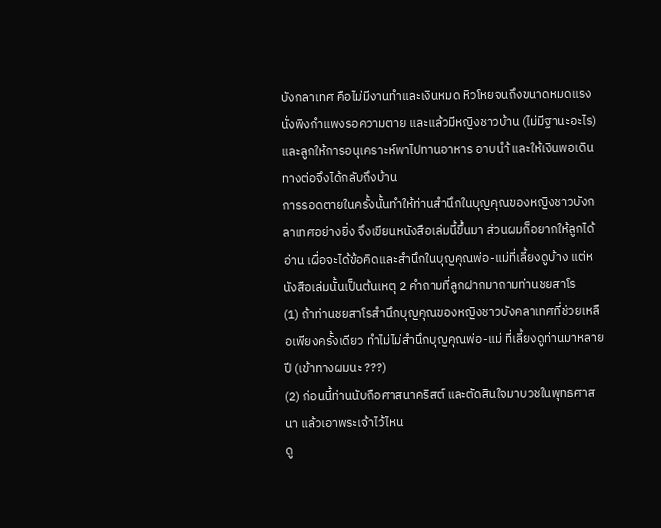บังกลาเทศ คือไม่มีงานทำและเงินหมด หิวโหยจนถึงขนาดหมดแรง นั่งพิงกำแพงรอความตาย และแล้วมีหญิงชาวบ้าน (ไม่มีฐานะอะไร) และลูกให้การอนุเคราะห์พาไปทานอาหาร อาบนำ้ และให้เงินพอเดินทางต่อจึงได้กลับถึงบ้าน
การรอดตายในครั้งนั้นทำให้ท่านสำนึกในบุญคุณของหญิงชาวบังกลาเทศอย่างยิ่ง จึงเขียนหนังสือเล่มนี้ขึ้นมา ส่วนผมก็อยากให้ลูกได้อ่าน เผื่อจะได้ข้อคิดและสำนึกในบุญคุณพ่อ-แม่ที่เลี้ยงดูบ้าง แต่หนังสือเล่มนั้นเป็นต้นเหตุ 2 คำถามที่ลูกฝากมาถามท่านชยสาโร
(1) ถ้าท่านชยสาโรสำนึกบุญคุณของหญิงชาวบังคลาเทศที่ช่วยเหลือเพียงครั้งเดียว ทำไม่ไม่สำนึกบุญคุณพ่อ-แม่ ที่เลี้ยงดูท่านมาหลายปี (เข้าทางผมนะ ???)
(2) ก่อนนี้ท่านนับถือศาสนาคริสต์ และตัดสินใจมาบวชในพุทธศาสนา แล้วเอาพระเจ้าไว้ไหน
ดู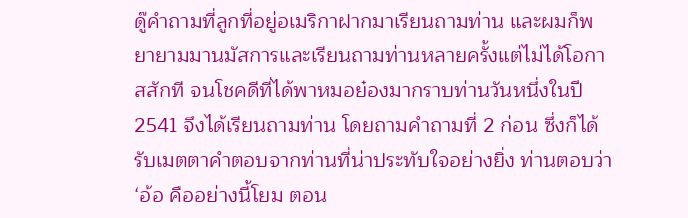ดู๊คำถามที่ลูกที่อยู่อเมริกาฝากมาเรียนถามท่าน และผมก็พยายามมานมัสการและเรียนถามท่านหลายครั้งแต่ไม่ได้โอกาสสักที จนโชคดีที่ได้พาหมอย๋องมากราบท่านวันหนึ่งในปี 2541 จึงได้เรียนถามท่าน โดยถามคำถามที่ 2 ก่อน ซึ่งก็ได้รับเมตตาคำตอบจากท่านที่น่าประทับใจอย่างยิ่ง ท่านตอบว่า
‘อ้อ คืออย่างนี้โยม ตอน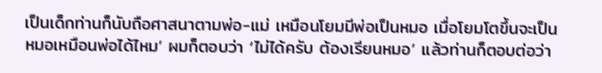เป็นเด็กท่านก็นับถือศาสนาตามพ่อ-แม่ เหมือนโยมมีพ่อเป็นหมอ เมื่อโยมโตขึ้นจะเป็นหมอเหมือนพ่อได้ไหม’ ผมก็ตอบว่า ‘ไม่ได้ครับ ต้องเรียนหมอ’ แล้วท่านก็ตอบต่อว่า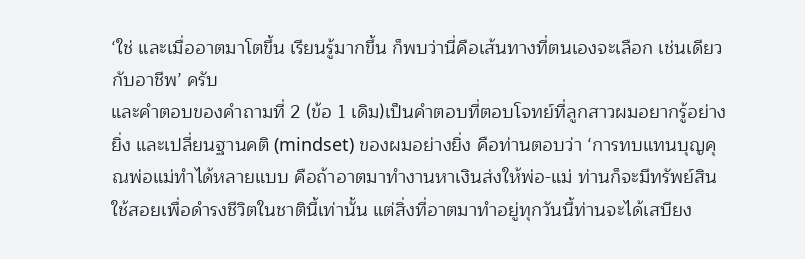‘ใช่ และเมื่ออาตมาโตขึ้น เรียนรู้มากขึ้น ก็พบว่านี่คือเส้นทางที่ตนเองจะเลือก เช่นเดียวกับอาชีพ’ ครับ
และคำตอบของคำถามที่ 2 (ข้อ 1 เดิม)เป็นคำตอบที่ตอบโจทย์ที่ลูกสาวผมอยากรู้อย่างยิ่ง และเปลี่ยนฐานคติ (mindset) ของผมอย่างยิ่ง คือท่านตอบว่า ‘การทบแทนบุญคุณพ่อแม่ทำได้หลายแบบ คือถ้าอาตมาทำงานหาเงินส่งให้พ่อ-แม่ ท่านก็จะมีทรัพย์สินใช้สอยเพื่อดำรงชีวิตในชาตินี้เท่านั้น แต่สิ่งที่อาตมาทำอยู่ทุกวันนี้ท่านจะได้เสบียง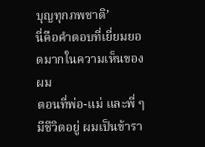บุญทุกภพชาติ’
นี่คือคำตอบที่เยี่ยมยอดมากในความเห็นของผม
ตอนที่พ่อ-แม่ และพี่ ๆ มีชีวิตอยู่ ผมเป็นข้ารา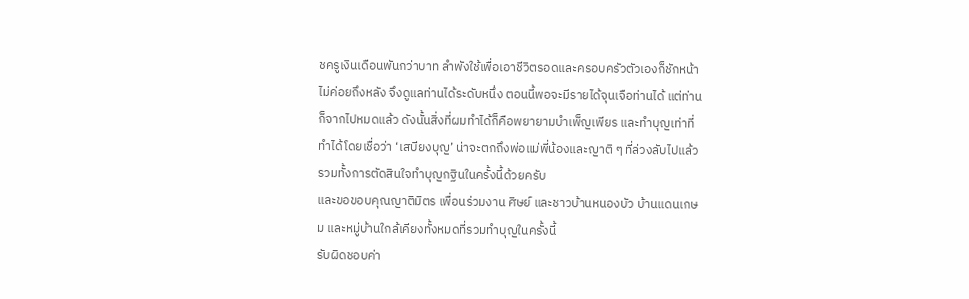ชครูเงินเดือนพันกว่าบาท ลำพังใช้เพื่อเอาชีวิตรอดและครอบครัวตัวเองก็ชักหน้าไม่ค่อยถึงหลัง จึงดูแลท่านได้ระดับหนึ่ง ตอนนี้พอจะมีรายได้จุนเจือท่านได้ แต่ท่านก็จากไปหมดแล้ว ดังนั้นสิ่งที่ผมทำได้ก็คือพยายามบำเพ็ญเพียร และทำบุญเท่าที่ทำได้โดยเชื่อว่า ‘เสบียงบุญ’ น่าจะตกถึงพ่อแม่พี่น้องและญาติ ๆ ที่ล่วงลับไปแล้ว
รวมทั้งการตัดสินใจทำบุญกฐินในครั้งนี้ด้วยครับ
และขอขอบคุณญาติมิตร เพื่อนร่วมงาน ศิษย์ และชาวบ้านหนองบัว บ้านแดนเกษม และหมู่บ้านใกล้เคียงทั้งหมดที่รวมทำบุญในครั้งนี้
รับผิดชอบค่า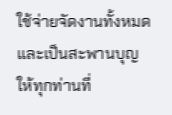ใช้จ่ายจัดงานทั้งหมด และเป็นสะพานบุญให้ทุกท่านที่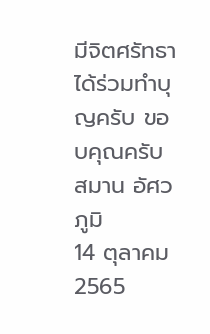มีจิตศรัทธาได้ร่วมทำบุญครับ ขอบคุณครับ
สมาน อัศวภูมิ
14 ตุลาคม 2565